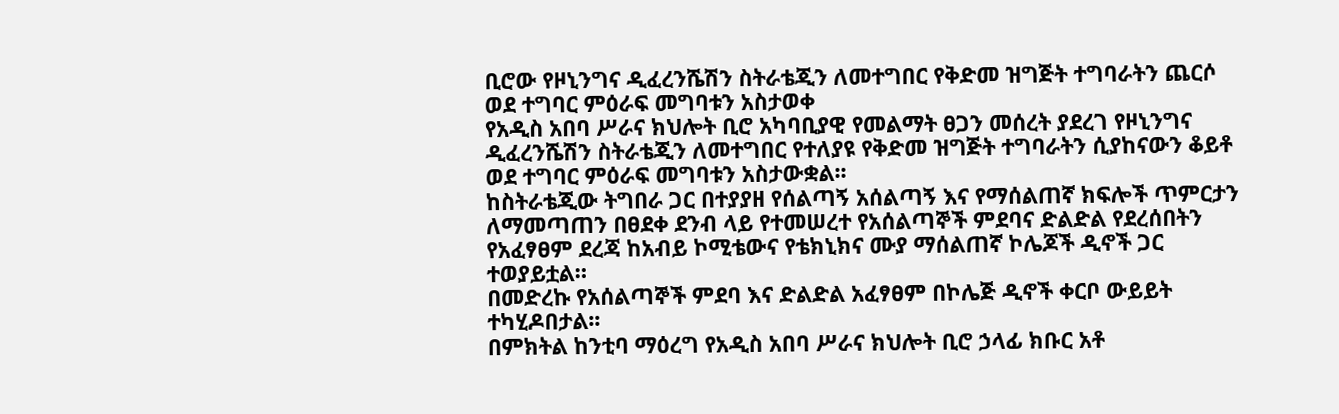ቢሮው የዞኒንግና ዲፈረንሼሽን ስትራቴጂን ለመተግበር የቅድመ ዝግጅት ተግባራትን ጨርሶ ወደ ተግባር ምዕራፍ መግባቱን አስታወቀ
የአዲስ አበባ ሥራና ክህሎት ቢሮ አካባቢያዊ የመልማት ፀጋን መሰረት ያደረገ የዞኒንግና ዲፈረንሼሽን ስትራቴጂን ለመተግበር የተለያዩ የቅድመ ዝግጅት ተግባራትን ሲያከናውን ቆይቶ ወደ ተግባር ምዕራፍ መግባቱን አስታውቋል፡፡
ከስትራቴጂው ትግበራ ጋር በተያያዘ የሰልጣኝ አሰልጣኝ እና የማሰልጠኛ ክፍሎች ጥምርታን ለማመጣጠን በፀደቀ ደንብ ላይ የተመሠረተ የአሰልጣኞች ምደባና ድልድል የደረሰበትን የአፈፃፀም ደረጃ ከአብይ ኮሚቴውና የቴክኒክና ሙያ ማሰልጠኛ ኮሌጆች ዲኖች ጋር ተወያይቷል።
በመድረኩ የአሰልጣኞች ምደባ እና ድልድል አፈፃፀም በኮሌጅ ዲኖች ቀርቦ ውይይት ተካሂዶበታል፡፡
በምክትል ከንቲባ ማዕረግ የአዲስ አበባ ሥራና ክህሎት ቢሮ ኃላፊ ክቡር አቶ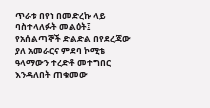ጥራቱ በየነ በመድረኩ ላይ ባስተላለፉት መልዕት፤ የአሰልጣኞች ድልድል በየደረጃው ያለ አመራርና ምደባ ኮሚቴ ዓላማውን ተረድቶ መተግበር እንዳለበት ጠቁመው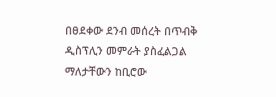በፀደቀው ደንብ መሰረት በጥብቅ ዲስፕሊን መምራት ያስፈልጋል ማለታቸውን ከቢሮው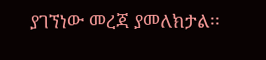ያገኘነው መረጃ ያመለክታል፡፡